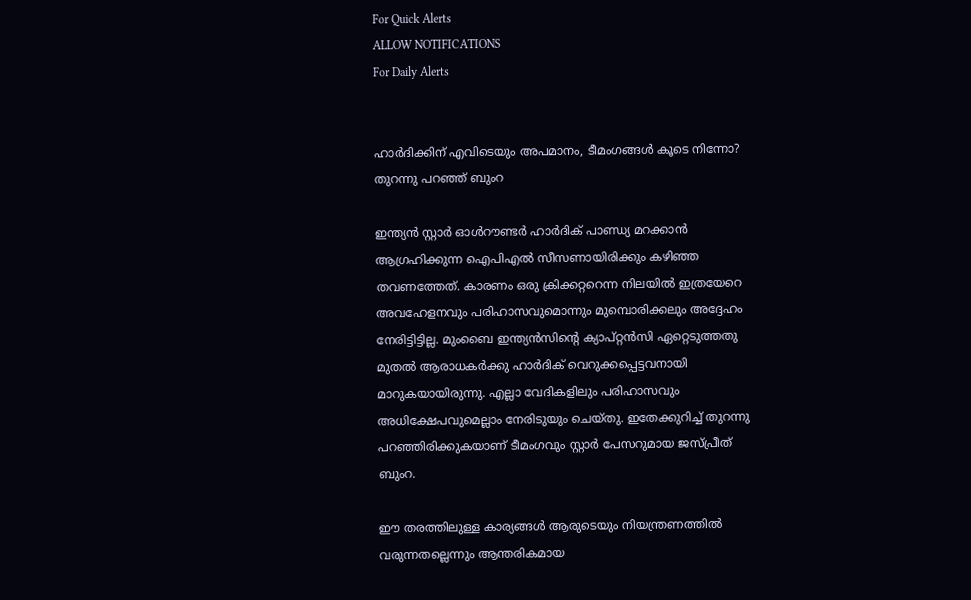For Quick Alerts
ALLOW NOTIFICATIONS
For Daily Alerts


ഹാര്‍ദിക്കിന് എവിടെയും അപമാനം, ടീമംഗങ്ങള്‍ കൂടെ നിന്നോ? തുറന്നു പറഞ്ഞ് ബുംറ

ഇന്ത്യന്‍ സ്റ്റാര്‍ ഓള്‍റൗണ്ടര്‍ ഹാര്‍ദിക് പാണ്ഡ്യ മറക്കാന്‍ ആഗ്രഹിക്കുന്ന ഐപിഎല്‍ സീസണായിരിക്കും കഴിഞ്ഞ തവണത്തേത്. കാരണം ഒരു ക്രിക്കറ്ററെന്ന നിലയില്‍ ഇത്രയേറെ അവഹേളനവും പരിഹാസവുമൊന്നും മുമ്പൊരിക്കലും അദ്ദേഹം നേരിട്ടിട്ടില്ല. മുംബൈ ഇന്ത്യന്‍സിന്റെ ക്യാപ്റ്റന്‍സി ഏറ്റെടുത്തതു മുതല്‍ ആരാധകര്‍ക്കു ഹാര്‍ദിക് വെറുക്കപ്പെട്ടവനായി മാറുകയായിരുന്നു. എല്ലാ വേദികളിലും പരിഹാസവും അധിക്ഷേപവുമെല്ലാം നേരിടുയും ചെയ്തു. ഇതേക്കുറിച്ച് തുറന്നു പറഞ്ഞിരിക്കുകയാണ് ടീമംഗവും സ്റ്റാര്‍ പേസറുമായ ജസ്പ്രീത് ബുംറ.

ഈ തരത്തിലുള്ള കാര്യങ്ങള്‍ ആരുടെയും നിയന്ത്രണത്തില്‍ വരുന്നതല്ലെന്നും ആന്തരികമായ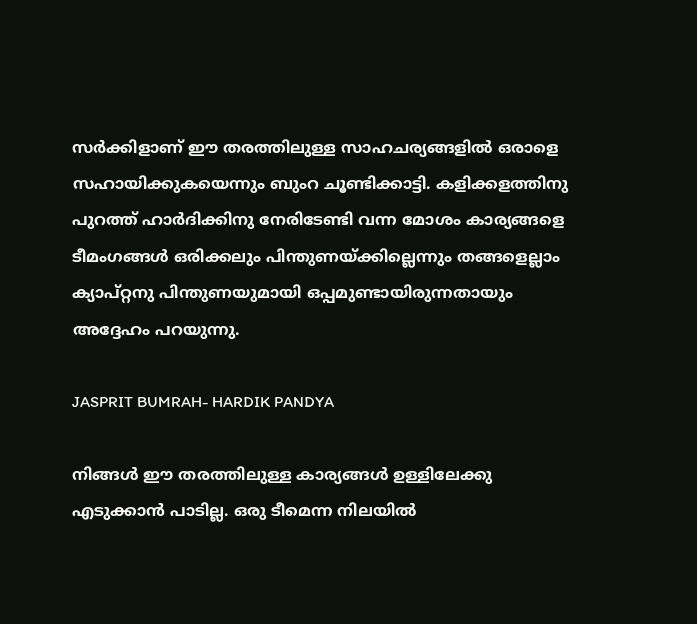സര്‍ക്കിളാണ് ഈ തരത്തിലുള്ള സാഹചര്യങ്ങളില്‍ ഒരാളെ സഹായിക്കുകയെന്നും ബുംറ ചൂണ്ടിക്കാട്ടി. കളിക്കളത്തിനു പുറത്ത് ഹാര്‍ദിക്കിനു നേരിടേണ്ടി വന്ന മോശം കാര്യങ്ങളെ ടീമംഗങ്ങള്‍ ഒരിക്കലും പിന്തുണയ്ക്കില്ലെന്നും തങ്ങളെല്ലാം ക്യാപ്റ്റനു പിന്തുണയുമായി ഒപ്പമുണ്ടായിരുന്നതായും അദ്ദേഹം പറയുന്നു.

JASPRIT BUMRAH- HARDIK PANDYA

നിങ്ങള്‍ ഈ തരത്തിലുള്ള കാര്യങ്ങള്‍ ഉള്ളിലേക്കു എടുക്കാന്‍ പാടില്ല. ഒരു ടീമെന്ന നിലയില്‍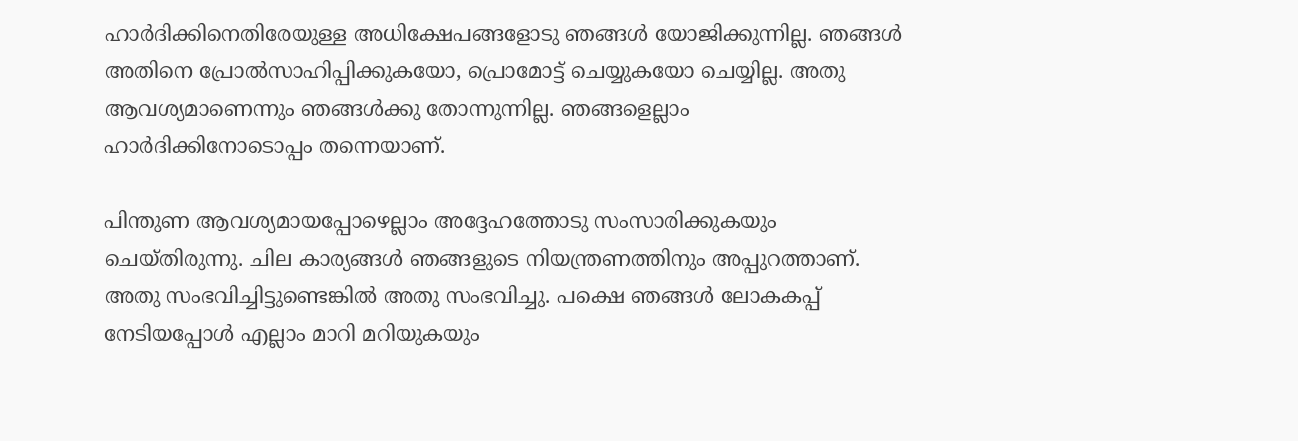ഹാര്‍ദിക്കിനെതിരേയുള്ള അധിക്ഷേപങ്ങളോടു ഞങ്ങള്‍ യോജിക്കുന്നില്ല. ഞങ്ങള്‍ അതിനെ പ്രോല്‍സാഹിപ്പിക്കുകയോ, പ്രൊമോട്ട് ചെയ്യുകയോ ചെയ്യില്ല. അതു ആവശ്യമാണെന്നും ഞങ്ങള്‍ക്കു തോന്നുന്നില്ല. ഞങ്ങളെല്ലാം ഹാര്‍ദിക്കിനോടൊപ്പം തന്നെയാണ്.

പിന്തുണ ആവശ്യമായപ്പോഴെല്ലാം അദ്ദേഹത്തോടു സംസാരിക്കുകയും ചെയ്തിരുന്നു. ചില കാര്യങ്ങള്‍ ഞങ്ങളുടെ നിയന്ത്രണത്തിനും അപ്പുറത്താണ്. അതു സംഭവിച്ചിട്ടുണ്ടെങ്കില്‍ അതു സംഭവിച്ചു. പക്ഷെ ഞങ്ങള്‍ ലോകകപ്പ് നേടിയപ്പോള്‍ എല്ലാം മാറി മറിയുകയും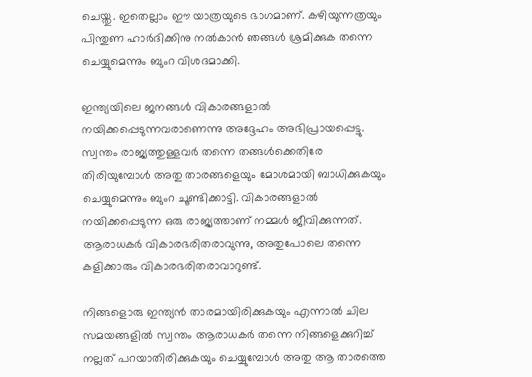ചെയ്തു. ഇതെല്ലാം ഈ യാത്രയുടെ ഭാഗമാണ്. കഴിയുന്നത്രയും പിന്തുണ ഹാര്‍ദിക്കിനു നല്‍കാന്‍ ഞങ്ങള്‍ ശ്രമിക്കുക തന്നെ ചെയ്യുമെന്നും ബുംറ വിശദമാക്കി.

ഇന്ത്യയിലെ ജനങ്ങള്‍ വികാരങ്ങളാല്‍ നയിക്കപ്പെടുന്നവരാണെന്നു അദ്ദേഹം അഭിപ്രായപ്പെട്ടു. സ്വന്തം രാജ്യത്തുള്ളവര്‍ തന്നെ തങ്ങള്‍ക്കെതിരേ തിരിയുമ്പോള്‍ അതു താരങ്ങളെയും മോശമായി ബാധിക്കുകയും ചെയ്യുമെന്നും ബുംറ ചൂണ്ടിക്കാട്ടി. വികാരങ്ങളാല്‍ നയിക്കപ്പെടുന്ന ഒരു രാജ്യത്താണ് നമ്മള്‍ ജീവിക്കുന്നത്. ആരാധകര്‍ വികാരഭരിതരാവുന്നു, അതുപോലെ തന്നെ കളിക്കാരും വികാരഭരിതരാവാറുണ്ട്.

നിങ്ങളൊരു ഇന്ത്യന്‍ താരമായിരിക്കുകയും എന്നാല്‍ ചില സമയങ്ങളില്‍ സ്വന്തം ആരാധകര്‍ തന്നെ നിങ്ങളെക്കുറിച്ച് നല്ലത് പറയാതിരിക്കുകയും ചെയ്യുമ്പോള്‍ അതു ആ താരത്തെ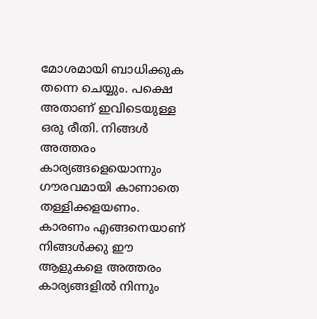മോശമായി ബാധിക്കുക തന്നെ ചെയ്യും. പക്ഷെ അതാണ് ഇവിടെയുള്ള ഒരു രീതി. നിങ്ങള്‍ അത്തരം കാര്യങ്ങളെയൊന്നും ഗൗരവമായി കാണാതെ തള്ളിക്കളയണം. കാരണം എങ്ങനെയാണ് നിങ്ങള്‍ക്കു ഈ ആളുകളെ അത്തരം കാര്യങ്ങളില്‍ നിന്നും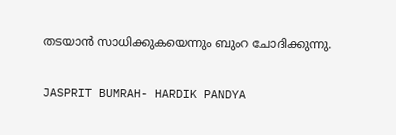തടയാന്‍ സാധിക്കുകയെന്നും ബുംറ ചോദിക്കുന്നു.

JASPRIT BUMRAH- HARDIK PANDYA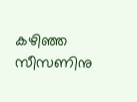കഴിഞ്ഞ സീസണിനു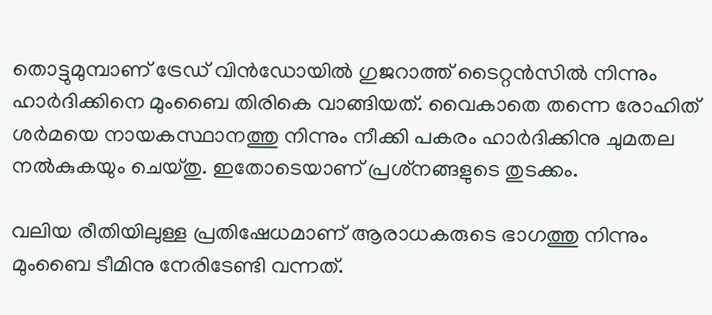തൊട്ടുമുമ്പാണ് ട്രേഡ് വിന്‍ഡോയില്‍ ഗുജറാത്ത് ടൈറ്റന്‍സില്‍ നിന്നും ഹാര്‍ദിക്കിനെ മുംബൈ തിരികെ വാങ്ങിയത്. വൈകാതെ തന്നെ രോഹിത് ശര്‍മയെ നായകസ്ഥാനത്തു നിന്നും നീക്കി പകരം ഹാര്‍ദിക്കിനു ചുമതല നല്‍കുകയും ചെയ്തു. ഇതോടെയാണ് പ്രശ്‌നങ്ങളുടെ തുടക്കം.

വലിയ രീതിയിലുള്ള പ്രതിഷേധമാണ് ആരാധകരുടെ ഭാഗത്തു നിന്നും മുംബൈ ടീമിനു നേരിടേണ്ടി വന്നത്.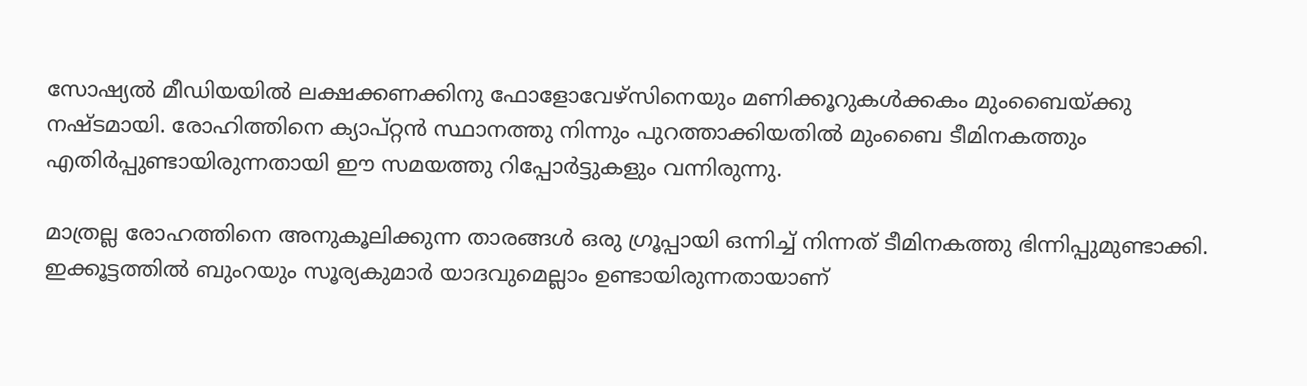സോഷ്യല്‍ മീഡിയയില്‍ ലക്ഷക്കണക്കിനു ഫോളോവേഴ്‌സിനെയും മണിക്കൂറുകള്‍ക്കകം മുംബൈയ്ക്കു നഷ്ടമായി. രോഹിത്തിനെ ക്യാപ്റ്റന്‍ സ്ഥാനത്തു നിന്നും പുറത്താക്കിയതില്‍ മുംബൈ ടീമിനകത്തും എതിര്‍പ്പുണ്ടായിരുന്നതായി ഈ സമയത്തു റിപ്പോര്‍ട്ടുകളും വന്നിരുന്നു.

മാത്രല്ല രോഹത്തിനെ അനുകൂലിക്കുന്ന താരങ്ങള്‍ ഒരു ഗ്രൂപ്പായി ഒന്നിച്ച് നിന്നത് ടീമിനകത്തു ഭിന്നിപ്പുമുണ്ടാക്കി. ഇക്കൂട്ടത്തില്‍ ബുംറയും സൂര്യകുമാര്‍ യാദവുമെല്ലാം ഉണ്ടായിരുന്നതായാണ്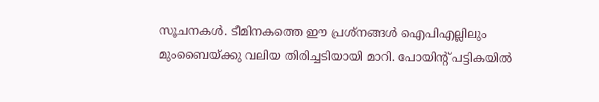സൂചനകള്‍. ടീമിനകത്തെ ഈ പ്രശ്‌നങ്ങള്‍ ഐപിഎല്ലിലും മുംബൈയ്ക്കു വലിയ തിരിച്ചടിയായി മാറി. പോയിന്റ് പട്ടികയില്‍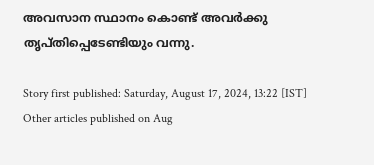അവസാന സ്ഥാനം കൊണ്ട് അവര്‍ക്കു തൃപ്തിപ്പെടേണ്ടിയും വന്നു.

Story first published: Saturday, August 17, 2024, 13:22 [IST]
Other articles published on Aug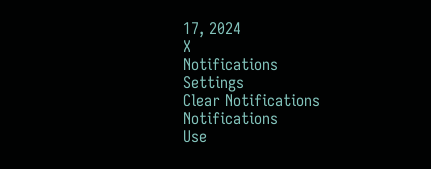17, 2024
X
Notifications
Settings
Clear Notifications
Notifications
Use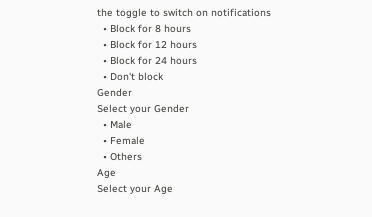the toggle to switch on notifications
  • Block for 8 hours
  • Block for 12 hours
  • Block for 24 hours
  • Don't block
Gender
Select your Gender
  • Male
  • Female
  • Others
Age
Select your Age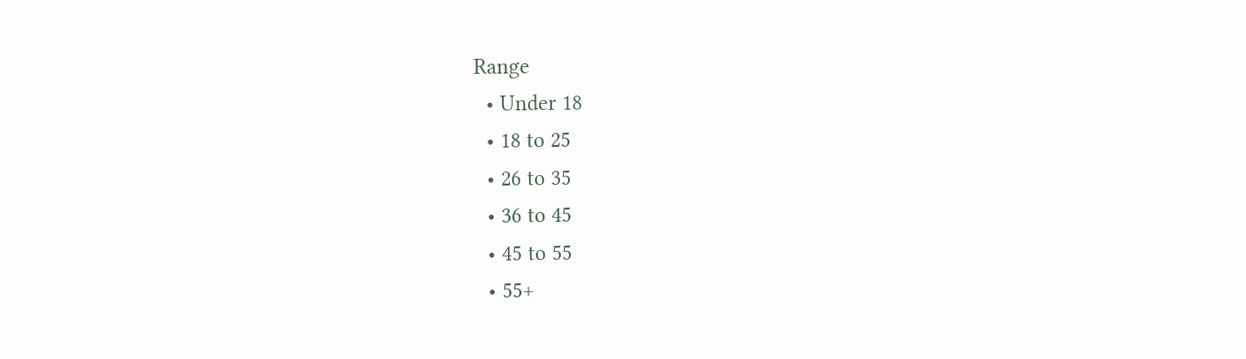Range
  • Under 18
  • 18 to 25
  • 26 to 35
  • 36 to 45
  • 45 to 55
  • 55+